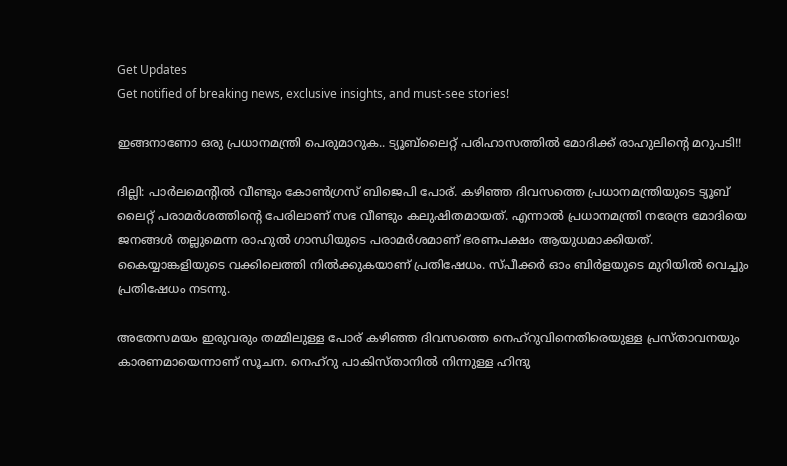Get Updates
Get notified of breaking news, exclusive insights, and must-see stories!

ഇങ്ങനാണോ ഒരു പ്രധാനമന്ത്രി പെരുമാറുക.. ട്യൂബ്‌ലൈറ്റ് പരിഹാസത്തില്‍ മോദിക്ക് രാഹുലിന്റെ മറുപടി!!

ദില്ലി: പാര്‍ലമെന്റില്‍ വീണ്ടും കോണ്‍ഗ്രസ് ബിജെപി പോര്. കഴിഞ്ഞ ദിവസത്തെ പ്രധാനമന്ത്രിയുടെ ട്യൂബ് ലൈറ്റ് പരാമര്‍ശത്തിന്റെ പേരിലാണ് സഭ വീണ്ടും കലുഷിതമായത്. എന്നാല്‍ പ്രധാനമന്ത്രി നരേന്ദ്ര മോദിയെ ജനങ്ങള്‍ തല്ലുമെന്ന രാഹുല്‍ ഗാന്ധിയുടെ പരാമര്‍ശമാണ് ഭരണപക്ഷം ആയുധമാക്കിയത്. കൈയ്യാങ്കളിയുടെ വക്കിലെത്തി നില്‍ക്കുകയാണ് പ്രതിഷേധം. സ്പീക്കര്‍ ഓം ബിര്‍ളയുടെ മുറിയില്‍ വെച്ചും പ്രതിഷേധം നടന്നു.

അതേസമയം ഇരുവരും തമ്മിലുള്ള പോര് കഴിഞ്ഞ ദിവസത്തെ നെഹ്‌റുവിനെതിരെയുള്ള പ്രസ്താവനയും കാരണമായെന്നാണ് സൂചന. നെഹ്‌റു പാകിസ്താനില്‍ നിന്നുള്ള ഹിന്ദു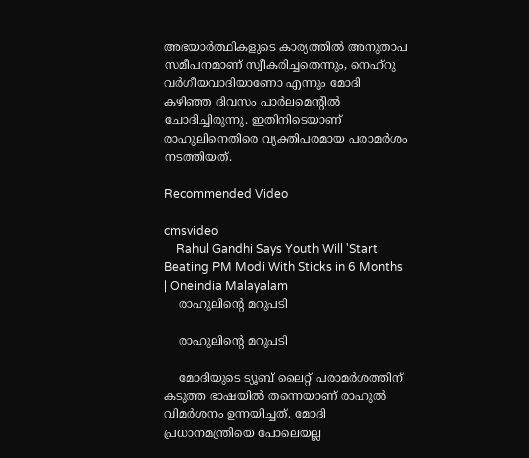അഭയാര്‍ത്ഥികളുടെ കാര്യത്തില്‍ അനുതാപ സമീപനമാണ് സ്വീകരിച്ചതെന്നും, നെഹ്‌റു വര്‍ഗീയവാദിയാണോ എന്നും മോദി കഴിഞ്ഞ ദിവസം പാര്‍ലമെന്റില്‍ ചോദിച്ചിരുന്നു. ഇതിനിടെയാണ് രാഹുലിനെതിരെ വ്യക്തിപരമായ പരാമര്‍ശം നടത്തിയത്.

Recommended Video

cmsvideo
    Rahul Gandhi Says Youth Will 'Start Beating PM Modi With Sticks in 6 Months | Oneindia Malayalam
    രാഹുലിന്റെ മറുപടി

    രാഹുലിന്റെ മറുപടി

    മോദിയുടെ ട്യൂബ് ലൈറ്റ് പരാമര്‍ശത്തിന് കടുത്ത ഭാഷയില്‍ തന്നെയാണ് രാഹുല്‍ വിമര്‍ശനം ഉന്നയിച്ചത്. മോദി പ്രധാനമന്ത്രിയെ പോലെയല്ല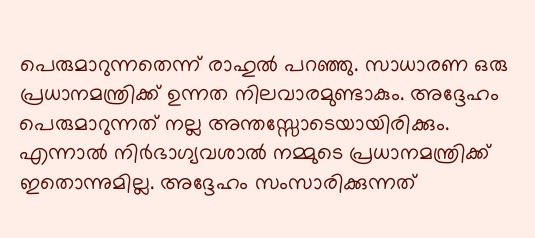പെരുമാറുന്നതെന്ന് രാഹുല്‍ പറഞ്ഞു. സാധാരണ ഒരു പ്രധാനമന്ത്രിക്ക് ഉന്നത നിലവാരമുണ്ടാകും. അദ്ദേഹം പെരുമാറുന്നത് നല്ല അന്തസ്സോടെയായിരിക്കും. എന്നാല്‍ നിര്‍ഭാഗ്യവശാല്‍ നമ്മുടെ പ്രധാനമന്ത്രിക്ക് ഇതൊന്നുമില്ല. അദ്ദേഹം സംസാരിക്കുന്നത്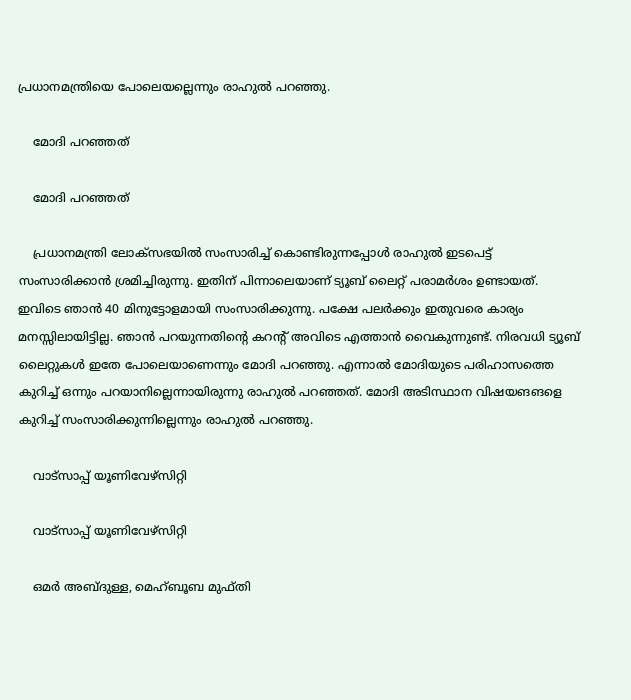പ്രധാനമന്ത്രിയെ പോലെയല്ലെന്നും രാഹുല്‍ പറഞ്ഞു.

    മോദി പറഞ്ഞത്

    മോദി പറഞ്ഞത്

    പ്രധാനമന്ത്രി ലോക്‌സഭയില്‍ സംസാരിച്ച് കൊണ്ടിരുന്നപ്പോള്‍ രാഹുല്‍ ഇടപെട്ട് സംസാരിക്കാന്‍ ശ്രമിച്ചിരുന്നു. ഇതിന് പിന്നാലെയാണ് ട്യൂബ് ലൈറ്റ് പരാമര്‍ശം ഉണ്ടായത്. ഇവിടെ ഞാന്‍ 40 മിനുട്ടോളമായി സംസാരിക്കുന്നു. പക്ഷേ പലര്‍ക്കും ഇതുവരെ കാര്യം മനസ്സിലായിട്ടില്ല. ഞാന്‍ പറയുന്നതിന്റെ കറന്റ് അവിടെ എത്താന്‍ വൈകുന്നുണ്ട്. നിരവധി ട്യൂബ് ലൈറ്റുകള്‍ ഇതേ പോലെയാണെന്നും മോദി പറഞ്ഞു. എന്നാല്‍ മോദിയുടെ പരിഹാസത്തെ കുറിച്ച് ഒന്നും പറയാനില്ലെന്നായിരുന്നു രാഹുല്‍ പറഞ്ഞത്. മോദി അടിസ്ഥാന വിഷയങങളെ കുറിച്ച് സംസാരിക്കുന്നില്ലെന്നും രാഹുല്‍ പറഞ്ഞു.

    വാട്‌സാപ്പ് യൂണിവേഴ്‌സിറ്റി

    വാട്‌സാപ്പ് യൂണിവേഴ്‌സിറ്റി

    ഒമര്‍ അബ്ദുള്ള, മെഹ്ബൂബ മുഫ്തി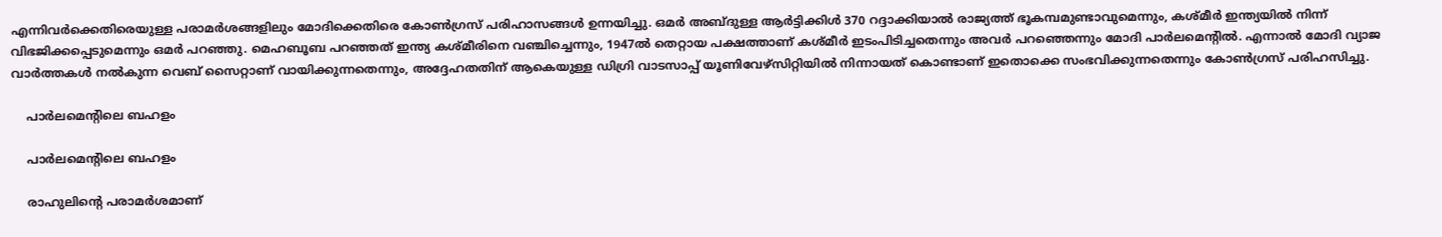എന്നിവര്‍ക്കെതിരെയുള്ള പരാമര്‍ശങ്ങളിലും മോദിക്കെതിരെ കോണ്‍ഗ്രസ് പരിഹാസങ്ങള്‍ ഉന്നയിച്ചു. ഒമര്‍ അബ്ദുള്ള ആര്‍ട്ടിക്കിള്‍ 370 റദ്ദാക്കിയാല്‍ രാജ്യത്ത് ഭൂകമ്പമുണ്ടാവുമെന്നും, കശ്മീര്‍ ഇന്ത്യയില്‍ നിന്ന് വിഭജിക്കപ്പെടുമെന്നും ഒമര്‍ പറഞ്ഞു. മെഹബൂബ പറഞ്ഞത് ഇന്ത്യ കശ്മീരിനെ വഞ്ചിച്ചെന്നും, 1947ല്‍ തെറ്റായ പക്ഷത്താണ് കശ്മീര്‍ ഇടംപിടിച്ചതെന്നും അവര്‍ പറഞ്ഞെന്നും മോദി പാര്‍ലമെന്റില്‍. എന്നാല്‍ മോദി വ്യാജ വാര്‍ത്തകള്‍ നല്‍കുന്ന വെബ് സൈറ്റാണ് വായിക്കുന്നതെന്നും, അദ്ദേഹതതിന് ആകെയുള്ള ഡിഗ്രി വാടസാപ്പ് യൂണിവേഴ്‌സിറ്റിയില്‍ നിന്നായത് കൊണ്ടാണ് ഇതൊക്കെ സംഭവിക്കുന്നതെന്നും കോണ്‍ഗ്രസ് പരിഹസിച്ചു.

    പാര്‍ലമെന്റിലെ ബഹളം

    പാര്‍ലമെന്റിലെ ബഹളം

    രാഹുലിന്റെ പരാമര്‍ശമാണ്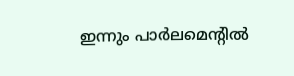ഇന്നും പാര്‍ലമെന്റില്‍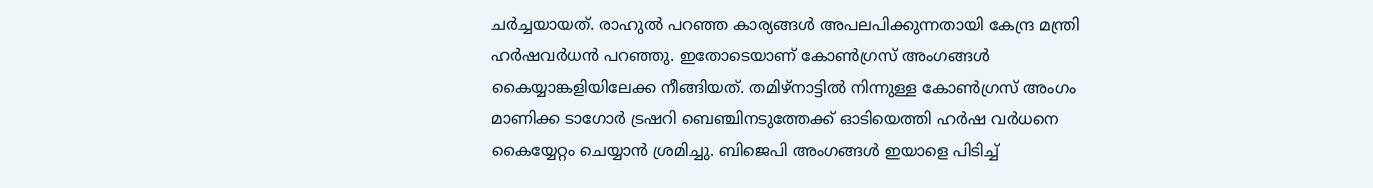ചര്‍ച്ചയായത്. രാഹുല്‍ പറഞ്ഞ കാര്യങ്ങള്‍ അപലപിക്കുന്നതായി കേന്ദ്ര മന്ത്രി ഹര്‍ഷവര്‍ധന്‍ പറഞ്ഞു. ഇതോടെയാണ് കോണ്‍ഗ്രസ് അംഗങ്ങള്‍ കൈയ്യാങ്കളിയിലേക്ക നീങ്ങിയത്. തമിഴ്‌നാട്ടില്‍ നിന്നുള്ള കോണ്‍ഗ്രസ് അംഗം മാണിക്ക ടാഗോര്‍ ട്രഷറി ബെഞ്ചിനടുത്തേക്ക് ഓടിയെത്തി ഹര്‍ഷ വര്‍ധനെ കൈയ്യേറ്റം ചെയ്യാന്‍ ശ്രമിച്ചു. ബിജെപി അംഗങ്ങള്‍ ഇയാളെ പിടിച്ച്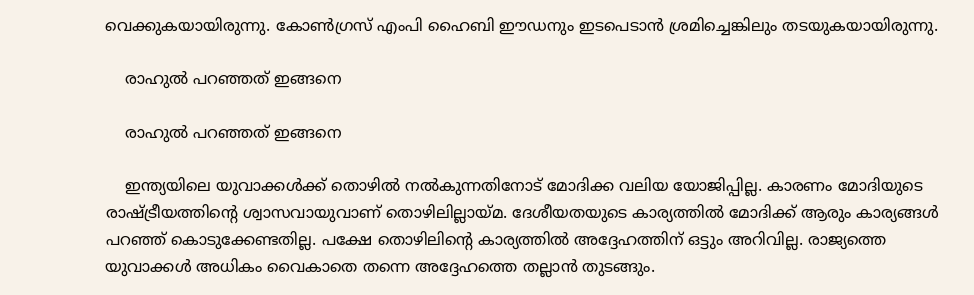വെക്കുകയായിരുന്നു. കോണ്‍ഗ്രസ് എംപി ഹൈബി ഈഡനും ഇടപെടാന്‍ ശ്രമിച്ചെങ്കിലും തടയുകയായിരുന്നു.

    രാഹുല്‍ പറഞ്ഞത് ഇങ്ങനെ

    രാഹുല്‍ പറഞ്ഞത് ഇങ്ങനെ

    ഇന്ത്യയിലെ യുവാക്കള്‍ക്ക് തൊഴില്‍ നല്‍കുന്നതിനോട് മോദിക്ക വലിയ യോജിപ്പില്ല. കാരണം മോദിയുടെ രാഷ്ട്രീയത്തിന്റെ ശ്വാസവായുവാണ് തൊഴിലില്ലായ്മ. ദേശീയതയുടെ കാര്യത്തില്‍ മോദിക്ക് ആരും കാര്യങ്ങള്‍ പറഞ്ഞ് കൊടുക്കേണ്ടതില്ല. പക്ഷേ തൊഴിലിന്റെ കാര്യത്തില്‍ അദ്ദേഹത്തിന് ഒട്ടും അറിവില്ല. രാജ്യത്തെ യുവാക്കള്‍ അധികം വൈകാതെ തന്നെ അദ്ദേഹത്തെ തല്ലാന്‍ തുടങ്ങും.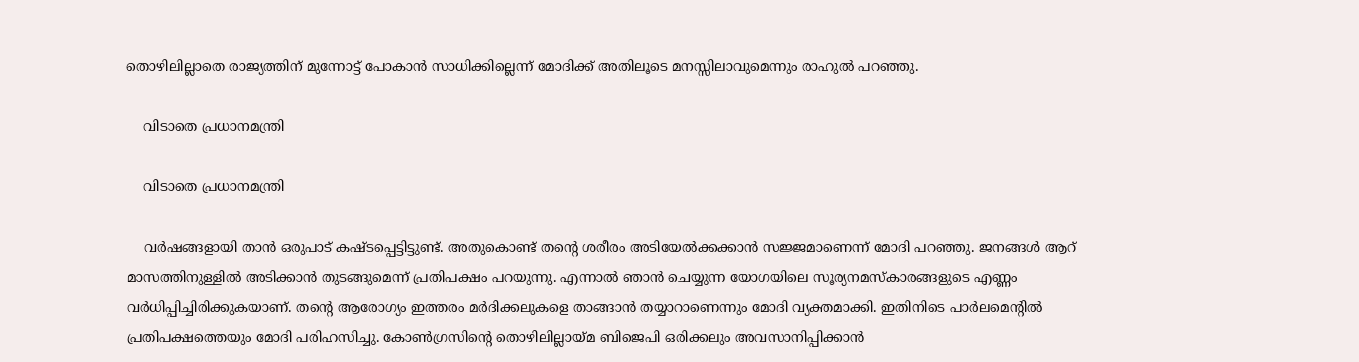തൊഴിലില്ലാതെ രാജ്യത്തിന് മുന്നോട്ട് പോകാന്‍ സാധിക്കില്ലെന്ന് മോദിക്ക് അതിലൂടെ മനസ്സിലാവുമെന്നും രാഹുല്‍ പറഞ്ഞു.

    വിടാതെ പ്രധാനമന്ത്രി

    വിടാതെ പ്രധാനമന്ത്രി

    വര്‍ഷങ്ങളായി താന്‍ ഒരുപാട് കഷ്ടപ്പെട്ടിട്ടുണ്ട്. അതുകൊണ്ട് തന്റെ ശരീരം അടിയേല്‍ക്കക്കാന്‍ സജ്ജമാണെന്ന് മോദി പറഞ്ഞു. ജനങ്ങള്‍ ആറ് മാസത്തിനുള്ളില്‍ അടിക്കാന്‍ തുടങ്ങുമെന്ന് പ്രതിപക്ഷം പറയുന്നു. എന്നാല്‍ ഞാന്‍ ചെയ്യുന്ന യോഗയിലെ സൂര്യനമസ്‌കാരങ്ങളുടെ എണ്ണം വര്‍ധിപ്പിച്ചിരിക്കുകയാണ്. തന്റെ ആരോഗ്യം ഇത്തരം മര്‍ദിക്കലുകളെ താങ്ങാന്‍ തയ്യാറാണെന്നും മോദി വ്യക്തമാക്കി. ഇതിനിടെ പാര്‍ലമെന്റില്‍ പ്രതിപക്ഷത്തെയും മോദി പരിഹസിച്ചു. കോണ്‍ഗ്രസിന്റെ തൊഴിലില്ലായ്മ ബിജെപി ഒരിക്കലും അവസാനിപ്പിക്കാന്‍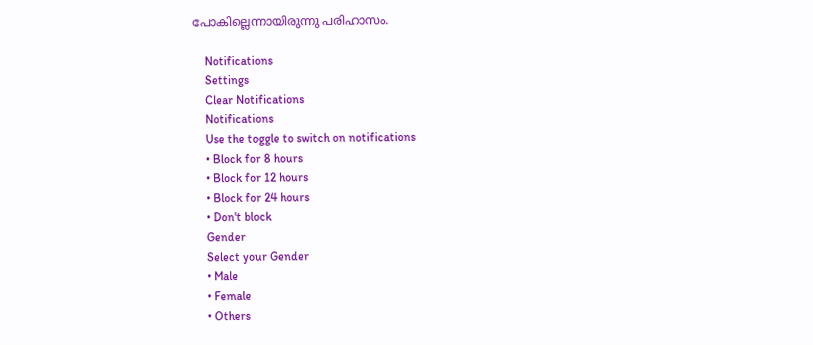പോകില്ലെന്നായിരുന്നു പരിഹാസം.

    Notifications
    Settings
    Clear Notifications
    Notifications
    Use the toggle to switch on notifications
    • Block for 8 hours
    • Block for 12 hours
    • Block for 24 hours
    • Don't block
    Gender
    Select your Gender
    • Male
    • Female
    • Others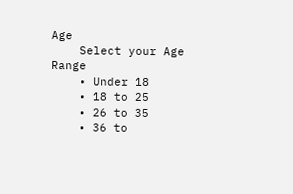Age
    Select your Age Range
    • Under 18
    • 18 to 25
    • 26 to 35
    • 36 to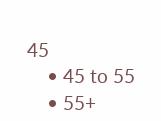45
    • 45 to 55
    • 55+